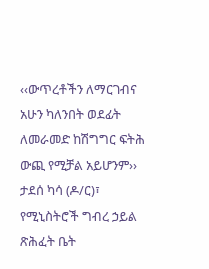‹‹ውጥረቶችን ለማርገብና አሁን ካለንበት ወደፊት ለመራመድ ከሽግግር ፍትሕ ውጪ የሚቻል አይሆንም›› ታደሰ ካሳ (ዶ/ር)፣ የሚኒስትሮች ግብረ ኃይል ጽሕፈት ቤት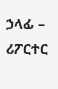ኃላፊ – ሪፖርተር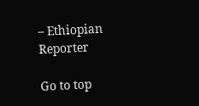– Ethiopian Reporter

Go to top